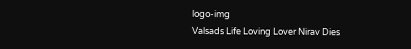logo-img
Valsads Life Loving Lover Nirav Dies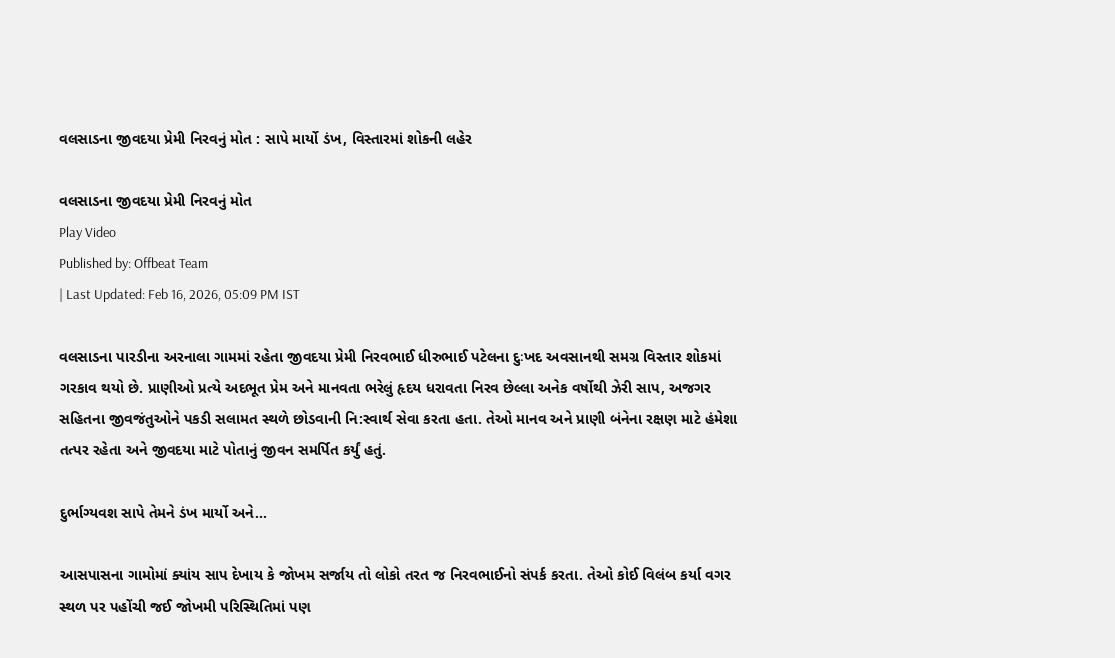વલસાડના જીવદયા પ્રેમી નિરવનું મોત : સાપે માર્યો ડંખ, વિસ્તારમાં શોકની લહેર

વલસાડના જીવદયા પ્રેમી નિરવનું મોત
Play Video
Published by: Offbeat Team
| Last Updated: Feb 16, 2026, 05:09 PM IST

વલસાડના પારડીના અરનાલા ગામમાં રહેતા જીવદયા પ્રેમી નિરવભાઈ ધીરુભાઈ પટેલના દુઃખદ અવસાનથી સમગ્ર વિસ્તાર શોકમાં ગરકાવ થયો છે. પ્રાણીઓ પ્રત્યે અદભૂત પ્રેમ અને માનવતા ભરેલું હૃદય ધરાવતા નિરવ છેલ્લા અનેક વર્ષોથી ઝેરી સાપ, અજગર સહિતના જીવજંતુઓને પકડી સલામત સ્થળે છોડવાની નિ:સ્વાર્થ સેવા કરતા હતા. તેઓ માનવ અને પ્રાણી બંનેના રક્ષણ માટે હંમેશા તત્પર રહેતા અને જીવદયા માટે પોતાનું જીવન સમર્પિત કર્યું હતું.

દુર્ભાગ્યવશ સાપે તેમને ડંખ માર્યો અને...

આસપાસના ગામોમાં ક્યાંય સાપ દેખાય કે જોખમ સર્જાય તો લોકો તરત જ નિરવભાઈનો સંપર્ક કરતા. તેઓ કોઈ વિલંબ કર્યા વગર સ્થળ પર પહોંચી જઈ જોખમી પરિસ્થિતિમાં પણ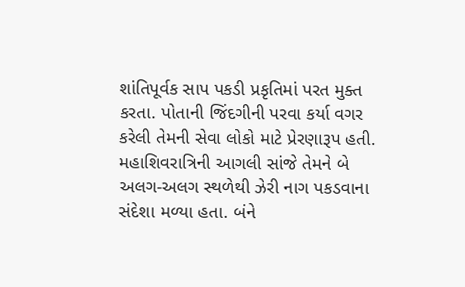શાંતિપૂર્વક સાપ પકડી પ્રકૃતિમાં પરત મુક્ત કરતા. પોતાની જિંદગીની પરવા કર્યા વગર કરેલી તેમની સેવા લોકો માટે પ્રેરણારૂપ હતી. મહાશિવરાત્રિની આગલી સાંજે તેમને બે અલગ-અલગ સ્થળેથી ઝેરી નાગ પકડવાના સંદેશા મળ્યા હતા. બંને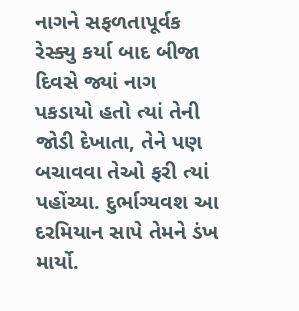નાગને સફળતાપૂર્વક રેસ્ક્યુ કર્યા બાદ બીજા દિવસે જ્યાં નાગ પકડાયો હતો ત્યાં તેની જોડી દેખાતા, તેને પણ બચાવવા તેઓ ફરી ત્યાં પહોંચ્યા. દુર્ભાગ્યવશ આ દરમિયાન સાપે તેમને ડંખ માર્યો.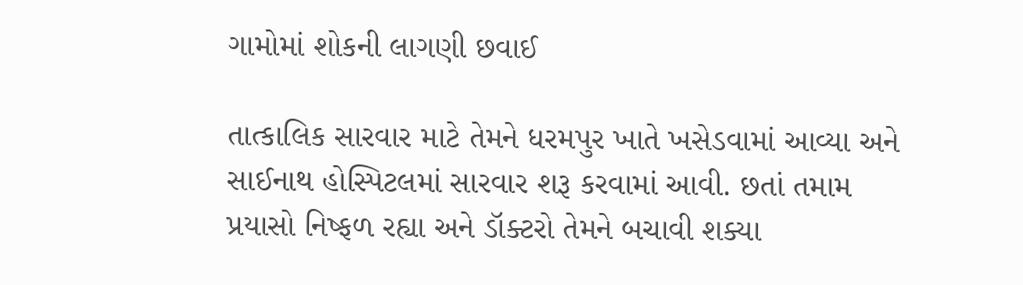ગામોમાં શોકની લાગણી છવાઈ

તાત્કાલિક સારવાર માટે તેમને ધરમપુર ખાતે ખસેડવામાં આવ્યા અને સાઈનાથ હોસ્પિટલમાં સારવાર શરૂ કરવામાં આવી. છતાં તમામ પ્રયાસો નિષ્ફળ રહ્યા અને ડૉક્ટરો તેમને બચાવી શક્યા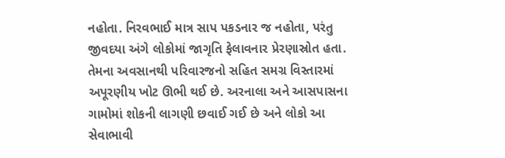નહોતા. નિરવભાઈ માત્ર સાપ પકડનાર જ નહોતા, પરંતુ જીવદયા અંગે લોકોમાં જાગૃતિ ફેલાવનાર પ્રેરણાસ્રોત હતા. તેમના અવસાનથી પરિવારજનો સહિત સમગ્ર વિસ્તારમાં અપૂરણીય ખોટ ઊભી થઈ છે. અરનાલા અને આસપાસના ગામોમાં શોકની લાગણી છવાઈ ગઈ છે અને લોકો આ સેવાભાવી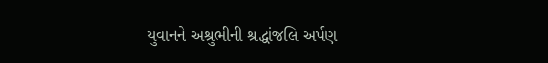યુવાનને અશ્રુભીની શ્રદ્ધાંજલિ અર્પણ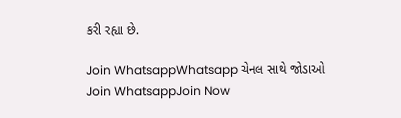કરી રહ્યા છે.

Join WhatsappWhatsapp ચેનલ સાથે જોડાઓ
Join WhatsappJoin Now